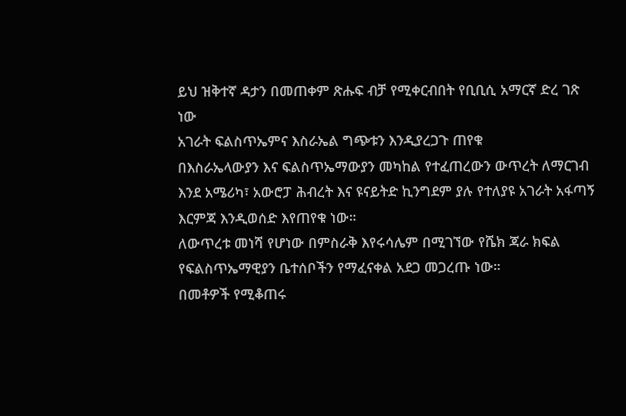ይህ ዝቅተኛ ዳታን በመጠቀም ጽሑፍ ብቻ የሚቀርብበት የቢቢሲ አማርኛ ድረ ገጽ ነው
አገራት ፍልስጥኤምና እስራኤል ግጭቱን እንዲያረጋጉ ጠየቁ
በእስራኤላውያን እና ፍልስጥኤማውያን መካከል የተፈጠረውን ውጥረት ለማርገብ እንደ አሜሪካ፣ አውሮፓ ሕብረት እና ዩናይትድ ኪንግደም ያሉ የተለያዩ አገራት አፋጣኝ እርምጃ እንዲወሰድ እየጠየቁ ነው።
ለውጥረቱ መነሻ የሆነው በምስራቅ እየሩሳሌም በሚገኘው የሼክ ጃራ ክፍል የፍልስጥኤማዊያን ቤተሰቦችን የማፈናቀል አደጋ መጋረጡ ነው።
በመቶዎች የሚቆጠሩ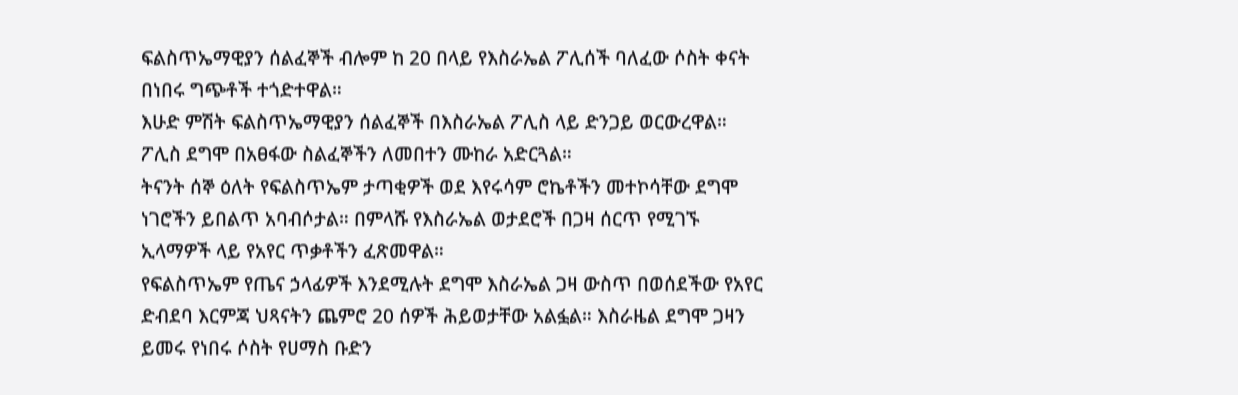ፍልስጥኤማዊያን ሰልፈኞች ብሎም ከ 20 በላይ የእስራኤል ፖሊሰች ባለፈው ሶስት ቀናት በነበሩ ግጭቶች ተጎድተዋል።
እሁድ ምሽት ፍልስጥኤማዊያን ሰልፈኞች በእስራኤል ፖሊስ ላይ ድንጋይ ወርውረዋል። ፖሊስ ደግሞ በአፀፋው ስልፈኞችን ለመበተን ሙከራ አድርጓል።
ትናንት ሰኞ ዕለት የፍልስጥኤም ታጣቂዎች ወደ እየሩሳም ሮኬቶችን መተኮሳቸው ደግሞ ነገሮችን ይበልጥ አባብሶታል። በምላሹ የእስራኤል ወታደሮች በጋዛ ሰርጥ የሚገኙ ኢላማዎች ላይ የአየር ጥቃቶችን ፈጽመዋል።
የፍልስጥኤም የጤና ኃላፊዎች እንደሚሉት ደግሞ እስራኤል ጋዛ ውስጥ በወሰደችው የአየር ድብደባ እርምጃ ህጻናትን ጨምሮ 20 ሰዎች ሕይወታቸው አልፏል። እስራዜል ደግሞ ጋዛን ይመሩ የነበሩ ሶስት የሀማስ ቡድን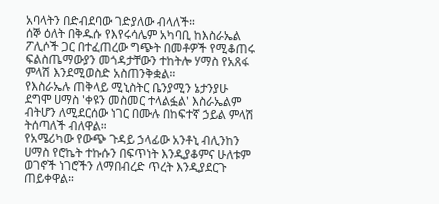አባላትን በድብደባው ገድያለው ብላለች።
ሰኞ ዕለት በቅዱሱ የእየሩሳሌም አካባቢ ከእስራኤል ፖሊሶች ጋር በተፈጠረው ግጭት በመቶዎች የሚቆጠሩ ፍልስጤማውያን መጎዳታቸውን ተከትሎ ሃማስ የአጸፋ ምላሽ እንደሚወስድ አስጠንቅቋል።
የእስራኤሉ ጠቅላይ ሚኒስትር ቤንያሚን ኔታንያሁ ደግሞ ሀማስ 'ቀዩን መስመር ተላልፏል' እስራኤልም ብትሆን ለሚደርሰው ነገር በሙሉ በከፍተኛ ኃይል ምላሽ ትሰጣለች ብለዋል።
የአሜሪካው የውጭ ጉዳይ ኃላፊው አንቶኒ ብሊንከን ሀማስ የሮኬት ተኩሱን በፍጥነት እንዲያቆምና ሁለቱም ወገኖች ነገሮችን ለማበብረድ ጥረት እንዲያደርጉ ጠይቀዋል።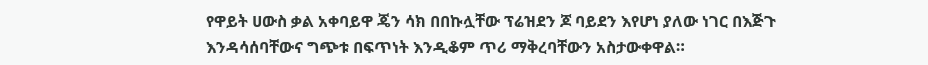የዋይት ሀውስ ቃል አቀባይዋ ጄን ሳክ በበኩሏቸው ፕሬዝደን ጆ ባይደን እየሆነ ያለው ነገር በእጅጉ እንዳሳሰባቸውና ግጭቱ በፍጥነት እንዲቆም ጥሪ ማቅረባቸውን አስታውቀዋል።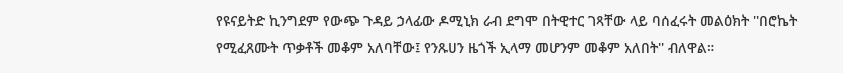የዩናይትድ ኪንግደም የውጭ ጉዳይ ኃላፊው ዶሚኒክ ራብ ደግሞ በትዊተር ገጻቸው ላይ ባሰፈሩት መልዕክት ''በሮኬት የሚፈጸሙት ጥቃቶች መቆም አለባቸው፤ የንጹሀን ዜጎች ኢላማ መሆንም መቆም አለበት'' ብለዋል።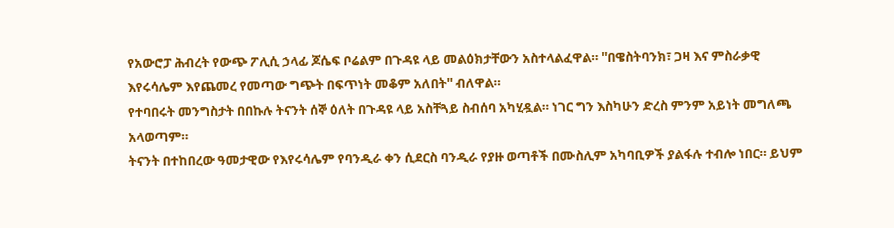የአውሮፓ ሕብረት የውጭ ፖሊሲ ኃላፊ ጆሴፍ ቦሬልም በጉዳዩ ላይ መልዕክታቸውን አስተላልፈዋል። ''በዌስትባንክ፣ ጋዛ እና ምስራቃዊ እየሩሳሌም እየጨመረ የመጣው ግጭት በፍጥነት መቆም አለበት'' ብለዋል።
የተባበሩት መንግስታት በበኩሉ ትናንት ሰኞ ዕለት በጉዳዩ ላይ አስቸጓይ ስብሰባ አካሂዷል። ነገር ግን እስካሁን ድረስ ምንም አይነት መግለጫ አላወጣም።
ትናንት በተከበረው ዓመታዊው የእየሩሳሌም የባንዲራ ቀን ሲደርስ ባንዲራ የያዙ ወጣቶች በሙስሊም አካባቢዎች ያልፋሉ ተብሎ ነበር። ይህም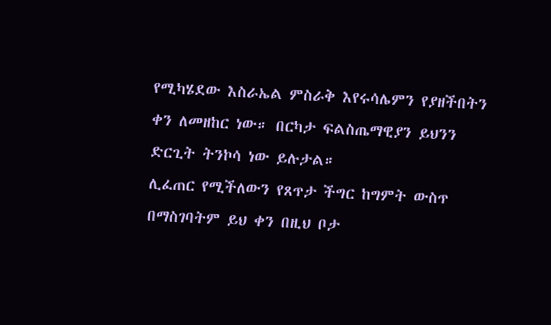የሚካሄደው እስራኤል ምስራቅ እየሩሳሌምን የያዘችበትን ቀን ለመዘከር ነው። በርካታ ፍልስጤማዊያን ይህንን ድርጊት ትንኮሳ ነው ይሉታል።
ሊፈጠር የሚችለውን የጸጥታ ችግር ከግምት ውስጥ በማስገባትም ይህ ቀን በዚህ ቦታ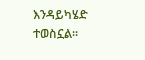እንዳይካሄድ ተወስኗል።